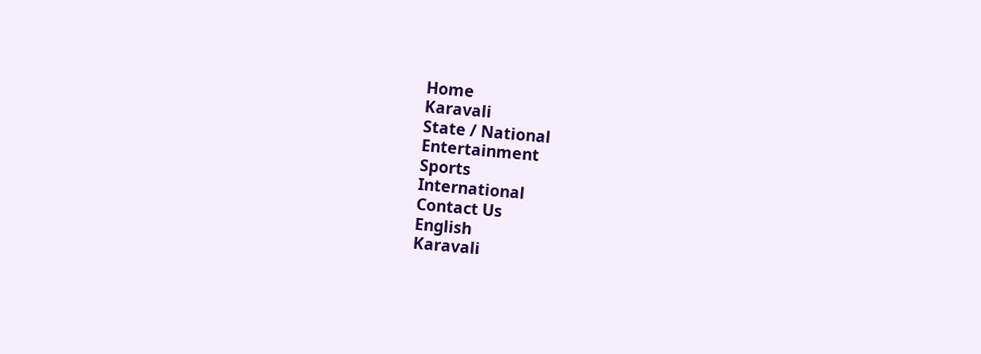Home
Karavali
State / National
Entertainment
Sports
International
Contact Us
English
Karavali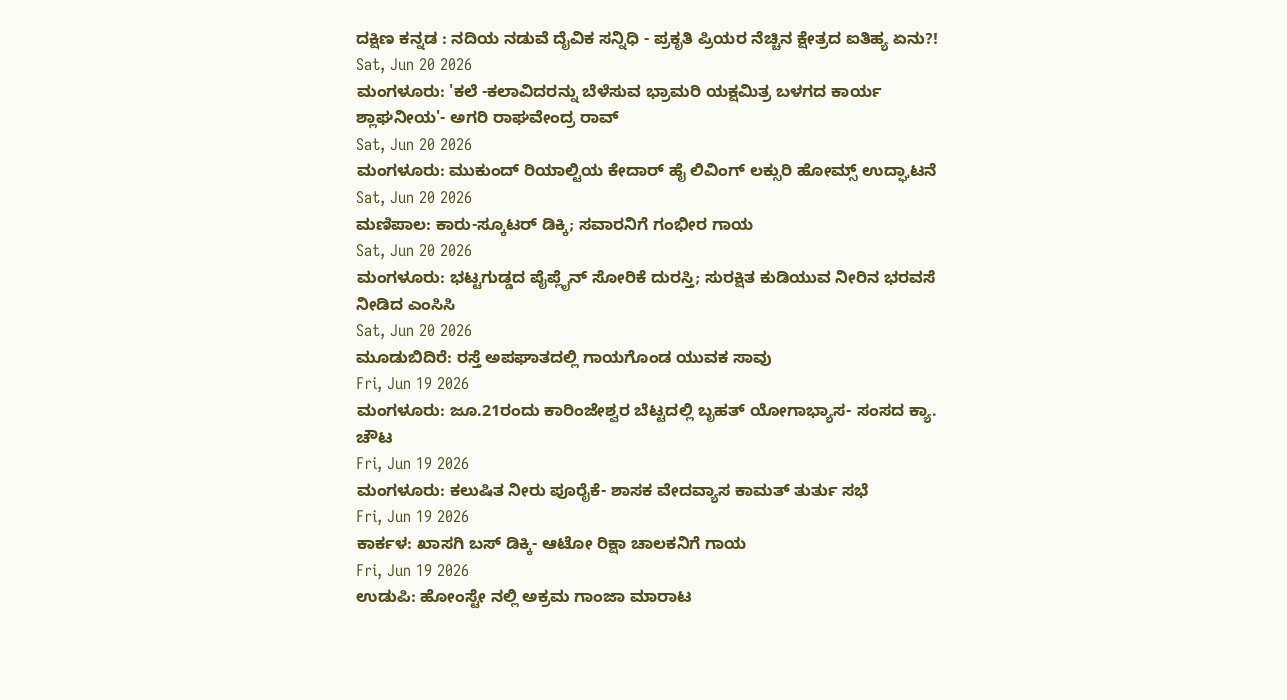ದಕ್ಷಿಣ ಕನ್ನಡ : ನದಿಯ ನಡುವೆ ದೈವಿಕ ಸನ್ನಿಧಿ - ಪ್ರಕೃತಿ ಪ್ರಿಯರ ನೆಚ್ಚಿನ ಕ್ಷೇತ್ರದ ಐತಿಹ್ಯ ಏನು?!
Sat, Jun 20 2026
ಮಂಗಳೂರು: 'ಕಲೆ -ಕಲಾವಿದರನ್ನು ಬೆಳೆಸುವ ಭ್ರಾಮರಿ ಯಕ್ಷಮಿತ್ರ ಬಳಗದ ಕಾರ್ಯ ಶ್ಲಾಘನೀಯ'- ಅಗರಿ ರಾಘವೇಂದ್ರ ರಾವ್
Sat, Jun 20 2026
ಮಂಗಳೂರು: ಮುಕುಂದ್ ರಿಯಾಲ್ಟಿಯ ಕೇದಾರ್ ಹೈ ಲಿವಿಂಗ್ ಲಕ್ಸುರಿ ಹೋಮ್ಸ್ ಉದ್ಘಾಟನೆ
Sat, Jun 20 2026
ಮಣಿಪಾಲ: ಕಾರು-ಸ್ಕೂಟರ್ ಡಿಕ್ಕಿ; ಸವಾರನಿಗೆ ಗಂಭೀರ ಗಾಯ
Sat, Jun 20 2026
ಮಂಗಳೂರು: ಭಟ್ಟಗುಡ್ಡದ ಪೈಪ್ಲೈನ್ ಸೋರಿಕೆ ದುರಸ್ತಿ; ಸುರಕ್ಷಿತ ಕುಡಿಯುವ ನೀರಿನ ಭರವಸೆ ನೀಡಿದ ಎಂಸಿಸಿ
Sat, Jun 20 2026
ಮೂಡುಬಿದಿರೆ: ರಸ್ತೆ ಅಪಘಾತದಲ್ಲಿ ಗಾಯಗೊಂಡ ಯುವಕ ಸಾವು
Fri, Jun 19 2026
ಮಂಗಳೂರು: ಜೂ.21ರಂದು ಕಾರಿಂಜೇಶ್ವರ ಬೆಟ್ಟದಲ್ಲಿ ಬೃಹತ್ ಯೋಗಾಭ್ಯಾಸ- ಸಂಸದ ಕ್ಯಾ. ಚೌಟ
Fri, Jun 19 2026
ಮಂಗಳೂರು: ಕಲುಷಿತ ನೀರು ಪೂರೈಕೆ- ಶಾಸಕ ವೇದವ್ಯಾಸ ಕಾಮತ್ ತುರ್ತು ಸಭೆ
Fri, Jun 19 2026
ಕಾರ್ಕಳ: ಖಾಸಗಿ ಬಸ್ ಡಿಕ್ಕಿ- ಆಟೋ ರಿಕ್ಷಾ ಚಾಲಕನಿಗೆ ಗಾಯ
Fri, Jun 19 2026
ಉಡುಪಿ: ಹೋಂಸ್ಟೇ ನಲ್ಲಿ ಅಕ್ರಮ ಗಾಂಜಾ ಮಾರಾಟ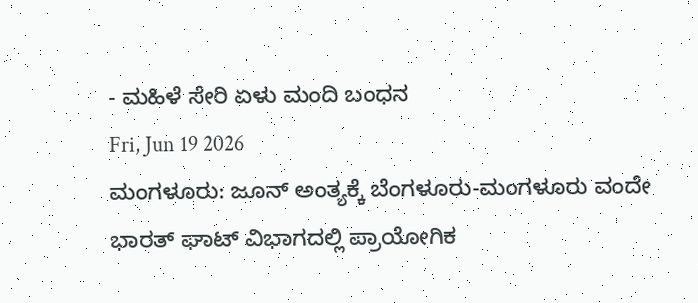- ಮಹಿಳೆ ಸೇರಿ ಏಳು ಮಂದಿ ಬಂಧನ
Fri, Jun 19 2026
ಮಂಗಳೂರು: ಜೂನ್ ಅಂತ್ಯಕ್ಕೆ ಬೆಂಗಳೂರು-ಮಂಗಳೂರು ವಂದೇ ಭಾರತ್ ಘಾಟ್ ವಿಭಾಗದಲ್ಲಿ ಪ್ರಾಯೋಗಿಕ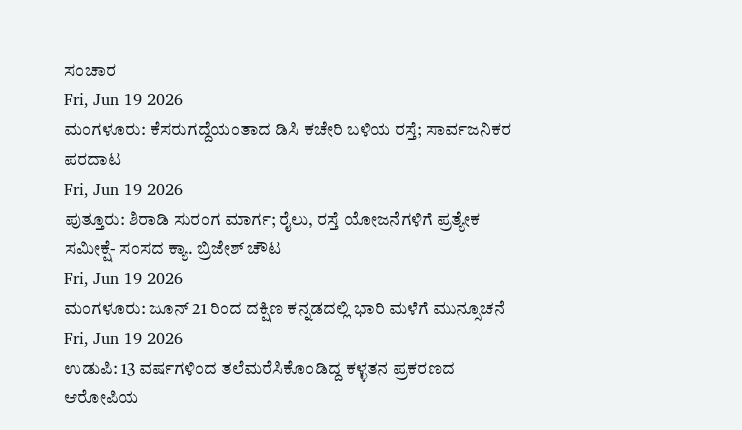ಸಂಚಾರ
Fri, Jun 19 2026
ಮಂಗಳೂರು: ಕೆಸರುಗದ್ದೆಯಂತಾದ ಡಿಸಿ ಕಚೇರಿ ಬಳಿಯ ರಸ್ತೆ; ಸಾರ್ವಜನಿಕರ ಪರದಾಟ
Fri, Jun 19 2026
ಪುತ್ತೂರು: ಶಿರಾಡಿ ಸುರಂಗ ಮಾರ್ಗ; ರೈಲು, ರಸ್ತೆ ಯೋಜನೆಗಳಿಗೆ ಪ್ರತ್ಯೇಕ ಸಮೀಕ್ಷೆ- ಸಂಸದ ಕ್ಯಾ. ಬ್ರಿಜೇಶ್ ಚೌಟ
Fri, Jun 19 2026
ಮಂಗಳೂರು: ಜೂನ್ 21 ರಿಂದ ದಕ್ಷಿಣ ಕನ್ನಡದಲ್ಲಿ ಭಾರಿ ಮಳೆಗೆ ಮುನ್ಸೂಚನೆ
Fri, Jun 19 2026
ಉಡುಪಿ: 13 ವರ್ಷಗಳಿಂದ ತಲೆಮರೆಸಿಕೊಂಡಿದ್ದ ಕಳ್ಳತನ ಪ್ರಕರಣದ ಆರೋಪಿಯ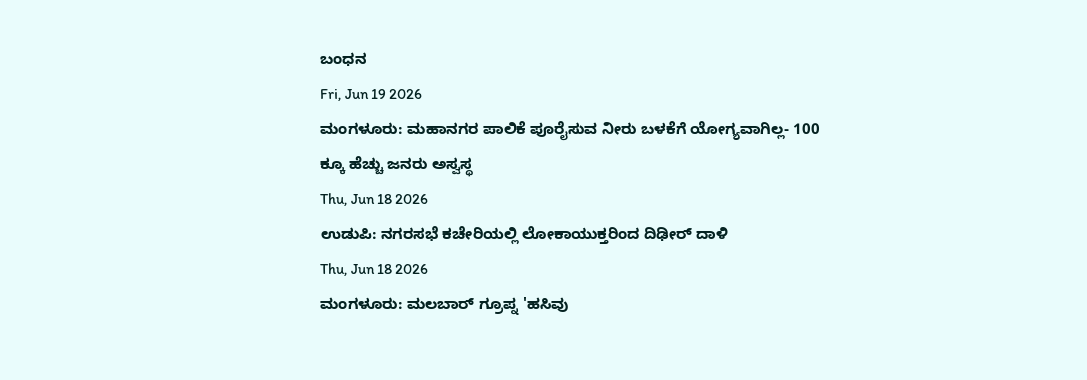ಬಂಧನ
Fri, Jun 19 2026
ಮಂಗಳೂರು: ಮಹಾನಗರ ಪಾಲಿಕೆ ಪೂರೈಸುವ ನೀರು ಬಳಕೆಗೆ ಯೋಗ್ಯವಾಗಿಲ್ಲ- 100 ಕ್ಕೂ ಹೆಚ್ಚು ಜನರು ಅಸ್ವಸ್ಥ
Thu, Jun 18 2026
ಉಡುಪಿ: ನಗರಸಭೆ ಕಚೇರಿಯಲ್ಲಿ ಲೋಕಾಯುಕ್ತರಿಂದ ದಿಢೀರ್ ದಾಳಿ
Thu, Jun 18 2026
ಮಂಗಳೂರು: ಮಲಬಾರ್ ಗ್ರೂಪ್ನ 'ಹಸಿವು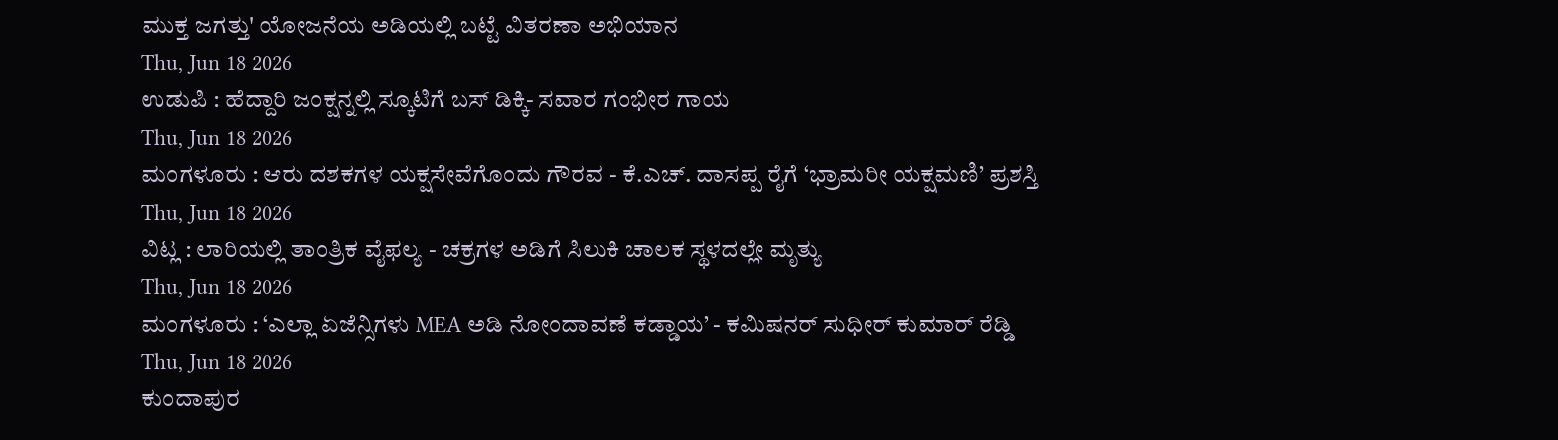ಮುಕ್ತ ಜಗತ್ತು' ಯೋಜನೆಯ ಅಡಿಯಲ್ಲಿ ಬಟ್ಟೆ ವಿತರಣಾ ಅಭಿಯಾನ
Thu, Jun 18 2026
ಉಡುಪಿ : ಹೆದ್ದಾರಿ ಜಂಕ್ಷನ್ನಲ್ಲಿ ಸ್ಕೂಟಿಗೆ ಬಸ್ ಡಿಕ್ಕಿ- ಸವಾರ ಗಂಭೀರ ಗಾಯ
Thu, Jun 18 2026
ಮಂಗಳೂರು : ಆರು ದಶಕಗಳ ಯಕ್ಷಸೇವೆಗೊಂದು ಗೌರವ - ಕೆ.ಎಚ್. ದಾಸಪ್ಪ ರೈಗೆ ‘ಭ್ರಾಮರೀ ಯಕ್ಷಮಣಿ’ ಪ್ರಶಸ್ತಿ
Thu, Jun 18 2026
ವಿಟ್ಲ : ಲಾರಿಯಲ್ಲಿ ತಾಂತ್ರಿಕ ವೈಫಲ್ಯ - ಚಕ್ರಗಳ ಅಡಿಗೆ ಸಿಲುಕಿ ಚಾಲಕ ಸ್ಥಳದಲ್ಲೇ ಮೃತ್ಯು
Thu, Jun 18 2026
ಮಂಗಳೂರು : ‘ಎಲ್ಲಾ ಏಜೆನ್ಸಿಗಳು MEA ಅಡಿ ನೋಂದಾವಣೆ ಕಡ್ಡಾಯ’ - ಕಮಿಷನರ್ ಸುಧೀರ್ ಕುಮಾರ್ ರೆಡ್ಡಿ
Thu, Jun 18 2026
ಕುಂದಾಪುರ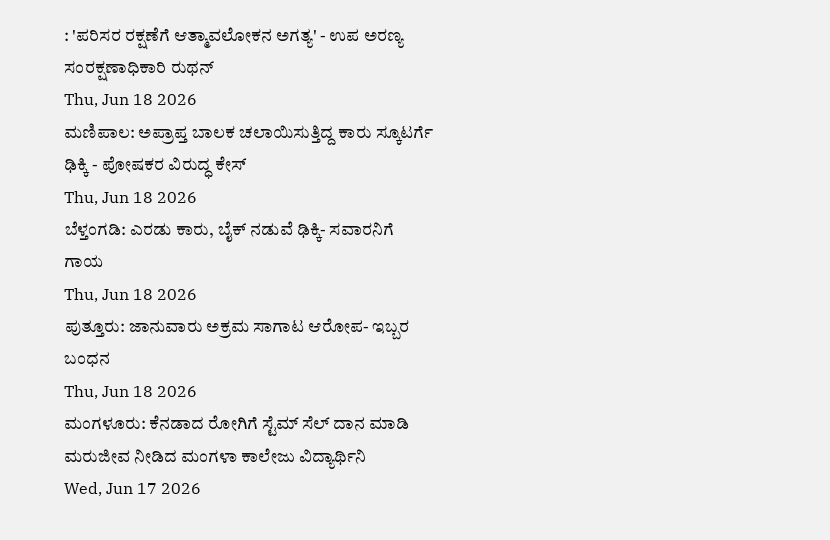: 'ಪರಿಸರ ರಕ್ಷಣೆಗೆ ಆತ್ಮಾವಲೋಕನ ಅಗತ್ಯ' - ಉಪ ಅರಣ್ಯ ಸಂರಕ್ಷಣಾಧಿಕಾರಿ ರುಥನ್
Thu, Jun 18 2026
ಮಣಿಪಾಲ: ಅಪ್ರಾಪ್ತ ಬಾಲಕ ಚಲಾಯಿಸುತ್ತಿದ್ದ ಕಾರು ಸ್ಕೂಟರ್ಗೆ ಢಿಕ್ಕಿ - ಪೋಷಕರ ವಿರುದ್ಧ ಕೇಸ್
Thu, Jun 18 2026
ಬೆಳ್ತಂಗಡಿ: ಎರಡು ಕಾರು, ಬೈಕ್ ನಡುವೆ ಢಿಕ್ಕಿ- ಸವಾರನಿಗೆ ಗಾಯ
Thu, Jun 18 2026
ಪುತ್ತೂರು: ಜಾನುವಾರು ಅಕ್ರಮ ಸಾಗಾಟ ಆರೋಪ- ಇಬ್ಬರ ಬಂಧನ
Thu, Jun 18 2026
ಮಂಗಳೂರು: ಕೆನಡಾದ ರೋಗಿಗೆ ಸ್ಟೆಮ್ ಸೆಲ್ ದಾನ ಮಾಡಿ ಮರುಜೀವ ನೀಡಿದ ಮಂಗಳಾ ಕಾಲೇಜು ವಿದ್ಯಾರ್ಥಿನಿ
Wed, Jun 17 2026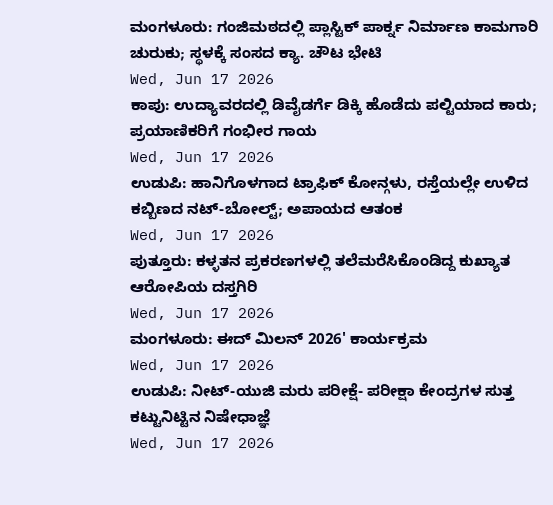ಮಂಗಳೂರು: ಗಂಜಿಮಠದಲ್ಲಿ ಪ್ಲಾಸ್ಟಿಕ್ ಪಾರ್ಕ್ನ ನಿರ್ಮಾಣ ಕಾಮಗಾರಿ ಚುರುಕು; ಸ್ಥಳಕ್ಕೆ ಸಂಸದ ಕ್ಯಾ. ಚೌಟ ಭೇಟಿ
Wed, Jun 17 2026
ಕಾಪು: ಉದ್ಯಾವರದಲ್ಲಿ ಡಿವೈಡರ್ಗೆ ಡಿಕ್ಕಿ ಹೊಡೆದು ಪಲ್ಟಿಯಾದ ಕಾರು; ಪ್ರಯಾಣಿಕರಿಗೆ ಗಂಭೀರ ಗಾಯ
Wed, Jun 17 2026
ಉಡುಪಿ: ಹಾನಿಗೊಳಗಾದ ಟ್ರಾಫಿಕ್ ಕೋನ್ಗಳು, ರಸ್ತೆಯಲ್ಲೇ ಉಳಿದ ಕಬ್ಬಿಣದ ನಟ್-ಬೋಲ್ಟ್; ಅಪಾಯದ ಆತಂಕ
Wed, Jun 17 2026
ಪುತ್ತೂರು: ಕಳ್ಳತನ ಪ್ರಕರಣಗಳಲ್ಲಿ ತಲೆಮರೆಸಿಕೊಂಡಿದ್ದ ಕುಖ್ಯಾತ ಆರೋಪಿಯ ದಸ್ತಗಿರಿ
Wed, Jun 17 2026
ಮಂಗಳೂರು: ಈದ್ ಮಿಲನ್ 2026' ಕಾರ್ಯಕ್ರಮ
Wed, Jun 17 2026
ಉಡುಪಿ: ನೀಟ್-ಯುಜಿ ಮರು ಪರೀಕ್ಷೆ- ಪರೀಕ್ಷಾ ಕೇಂದ್ರಗಳ ಸುತ್ತ ಕಟ್ಟುನಿಟ್ಟಿನ ನಿಷೇಧಾಜ್ಞೆ
Wed, Jun 17 2026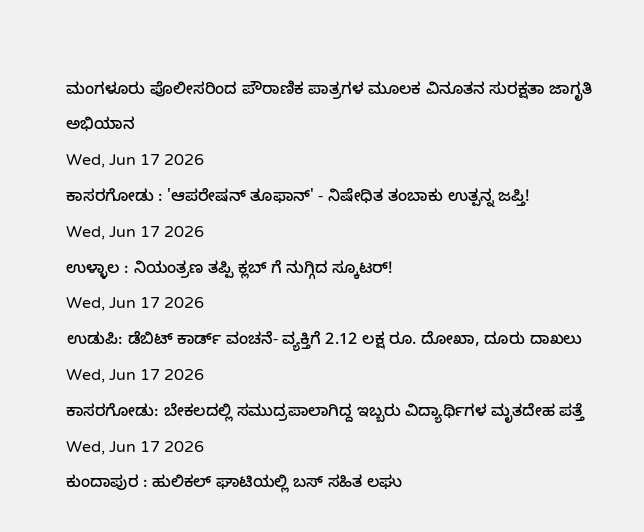ಮಂಗಳೂರು ಪೊಲೀಸರಿಂದ ಪೌರಾಣಿಕ ಪಾತ್ರಗಳ ಮೂಲಕ ವಿನೂತನ ಸುರಕ್ಷತಾ ಜಾಗೃತಿ ಅಭಿಯಾನ
Wed, Jun 17 2026
ಕಾಸರಗೋಡು : 'ಆಪರೇಷನ್ ತೂಫಾನ್' - ನಿಷೇಧಿತ ತಂಬಾಕು ಉತ್ಪನ್ನ ಜಪ್ತಿ!
Wed, Jun 17 2026
ಉಳ್ಳಾಲ : ನಿಯಂತ್ರಣ ತಪ್ಪಿ ಕ್ಲಬ್ ಗೆ ನುಗ್ಗಿದ ಸ್ಕೂಟರ್!
Wed, Jun 17 2026
ಉಡುಪಿ: ಡೆಬಿಟ್ ಕಾರ್ಡ್ ವಂಚನೆ- ವ್ಯಕ್ತಿಗೆ 2.12 ಲಕ್ಷ ರೂ. ದೋಖಾ, ದೂರು ದಾಖಲು
Wed, Jun 17 2026
ಕಾಸರಗೋಡು: ಬೇಕಲದಲ್ಲಿ ಸಮುದ್ರಪಾಲಾಗಿದ್ದ ಇಬ್ಬರು ವಿದ್ಯಾರ್ಥಿಗಳ ಮೃತದೇಹ ಪತ್ತೆ
Wed, Jun 17 2026
ಕುಂದಾಪುರ : ಹುಲಿಕಲ್ ಘಾಟಿಯಲ್ಲಿ ಬಸ್ ಸಹಿತ ಲಘು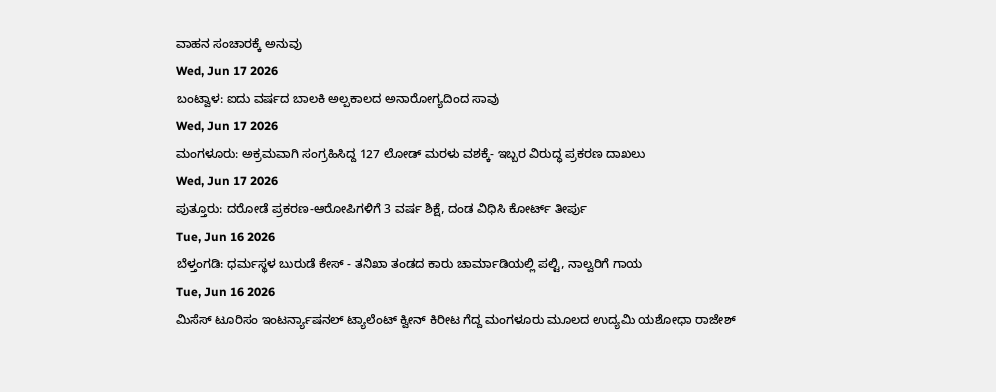ವಾಹನ ಸಂಚಾರಕ್ಕೆ ಅನುವು
Wed, Jun 17 2026
ಬಂಟ್ವಾಳ: ಐದು ವರ್ಷದ ಬಾಲಕಿ ಅಲ್ಪಕಾಲದ ಅನಾರೋಗ್ಯದಿಂದ ಸಾವು
Wed, Jun 17 2026
ಮಂಗಳೂರು: ಅಕ್ರಮವಾಗಿ ಸಂಗ್ರಹಿಸಿದ್ದ 127 ಲೋಡ್ ಮರಳು ವಶಕ್ಕೆ- ಇಬ್ಬರ ವಿರುದ್ಧ ಪ್ರಕರಣ ದಾಖಲು
Wed, Jun 17 2026
ಪುತ್ತೂರು: ದರೋಡೆ ಪ್ರಕರಣ-ಆರೋಪಿಗಳಿಗೆ 3 ವರ್ಷ ಶಿಕ್ಷೆ, ದಂಡ ವಿಧಿಸಿ ಕೋರ್ಟ್ ತೀರ್ಪು
Tue, Jun 16 2026
ಬೆಳ್ತಂಗಡಿ: ಧರ್ಮಸ್ಥಳ ಬುರುಡೆ ಕೇಸ್ - ತನಿಖಾ ತಂಡದ ಕಾರು ಚಾರ್ಮಾಡಿಯಲ್ಲಿ ಪಲ್ಟಿ, ನಾಲ್ವರಿಗೆ ಗಾಯ
Tue, Jun 16 2026
ಮಿಸೆಸ್ ಟೂರಿಸಂ ಇಂಟರ್ನ್ಯಾಷನಲ್ ಟ್ಯಾಲೆಂಟ್ ಕ್ವೀನ್ ಕಿರೀಟ ಗೆದ್ದ ಮಂಗಳೂರು ಮೂಲದ ಉದ್ಯಮಿ ಯಶೋಧಾ ರಾಜೇಶ್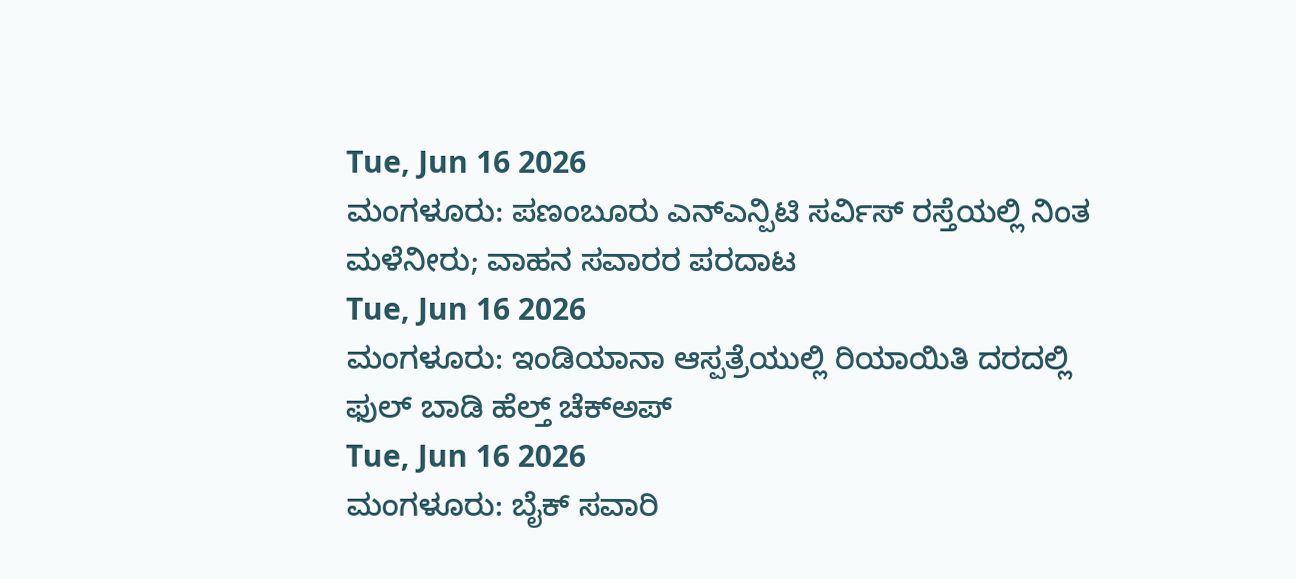Tue, Jun 16 2026
ಮಂಗಳೂರು: ಪಣಂಬೂರು ಎನ್ಎನ್ಪಿಟಿ ಸರ್ವಿಸ್ ರಸ್ತೆಯಲ್ಲಿ ನಿಂತ ಮಳೆನೀರು; ವಾಹನ ಸವಾರರ ಪರದಾಟ
Tue, Jun 16 2026
ಮಂಗಳೂರು: ಇಂಡಿಯಾನಾ ಆಸ್ಪತ್ರೆಯುಲ್ಲಿ ರಿಯಾಯಿತಿ ದರದಲ್ಲಿ ಫುಲ್ ಬಾಡಿ ಹೆಲ್ತ್ ಚೆಕ್ಅಪ್
Tue, Jun 16 2026
ಮಂಗಳೂರು: ಬೈಕ್ ಸವಾರಿ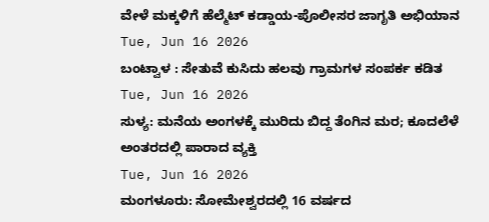ವೇಳೆ ಮಕ್ಕಳಿಗೆ ಹೆಲ್ಮೆಟ್ ಕಡ್ಡಾಯ-ಪೊಲೀಸರ ಜಾಗೃತಿ ಅಭಿಯಾನ
Tue, Jun 16 2026
ಬಂಟ್ವಾಳ : ಸೇತುವೆ ಕುಸಿದು ಹಲವು ಗ್ರಾಮಗಳ ಸಂಪರ್ಕ ಕಡಿತ
Tue, Jun 16 2026
ಸುಳ್ಯ: ಮನೆಯ ಅಂಗಳಕ್ಕೆ ಮುರಿದು ಬಿದ್ದ ತೆಂಗಿನ ಮರ; ಕೂದಲೆಳೆ ಅಂತರದಲ್ಲಿ ಪಾರಾದ ವ್ಯಕ್ತಿ
Tue, Jun 16 2026
ಮಂಗಳೂರು: ಸೋಮೇಶ್ವರದಲ್ಲಿ 16 ವರ್ಷದ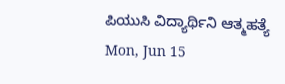ಪಿಯುಸಿ ವಿದ್ಯಾರ್ಥಿನಿ ಆತ್ಮಹತ್ಯೆ
Mon, Jun 15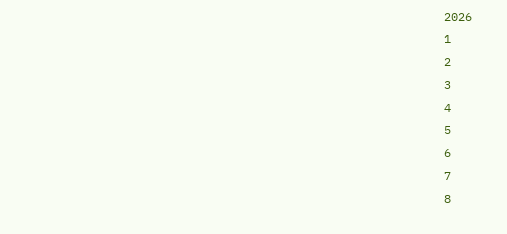2026
1
2
3
4
5
6
7
8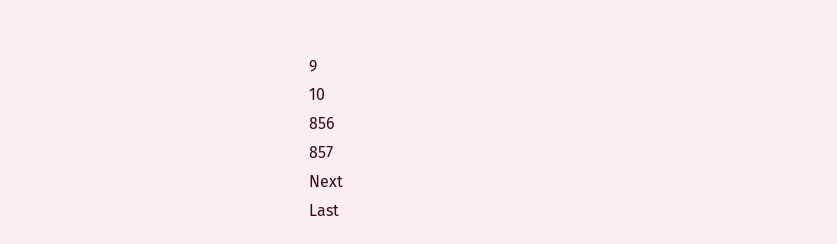9
10
856
857
Next
Last